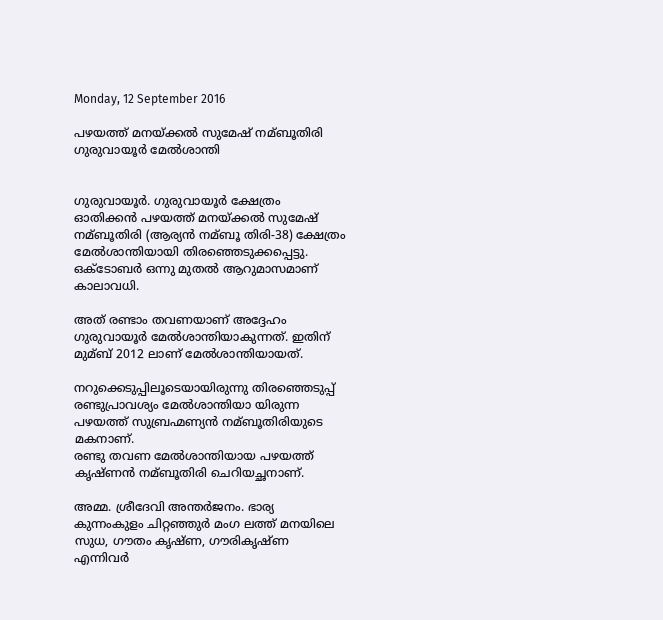Monday, 12 September 2016

പഴയത്ത് മനയ്ക്കല്‍ സുമേഷ് നമ്ബൂതിരി ഗുരുവായൂര്‍ മേല്‍ശാന്തി


ഗുരുവായൂര്‍. ഗുരുവായൂര്‍ ക്ഷേത്രം ഓതിക്കന്‍ പഴയത്ത് മനയ്ക്കല്‍ സുമേഷ് നമ്ബൂതിരി (ആര്യന്‍ നമ്ബൂ തിരി-38) ക്ഷേത്രം മേല്‍ശാന്തിയായി തിരഞ്ഞെടുക്കപ്പെട്ടു. ഒക്ടോബര്‍ ഒന്നു മുതല്‍ ആറുമാസമാണ് കാലാവധി.

അത് രണ്ടാം തവണയാണ് അദ്ദേഹം ഗുരുവായൂര്‍ മേല്‍ശാന്തിയാകുന്നത്. ഇതിന് മുമ്ബ് 2012 ലാണ് മേല്‍ശാന്തിയായത്.

നറുക്കെടുപ്പിലൂടെയായിരുന്നു തിരഞ്ഞെടുപ്പ് രണ്ടുപ്രാവശ്യം മേല്‍ശാന്തിയാ യിരുന്ന പഴയത്ത് സുബ്രഹ്മണ്യന്‍ നമ്ബൂതിരിയുടെ മകനാണ്.
രണ്ടു തവണ മേല്‍ശാന്തിയായ പഴയത്ത് കൃഷ്ണന്‍ നമ്ബൂതിരി ചെറിയച്ഛനാണ്.

അമ്മ. ശ്രീദേവി അന്തര്‍ജനം. ഭാര്യ കുന്നംകുളം ചിറ്റഞ്ഞുര്‍ മംഗ ലത്ത് മനയിലെ സുധ, ഗൗതം കൃഷ്ണ, ഗൗരികൃഷ്ണ എന്നിവര്‍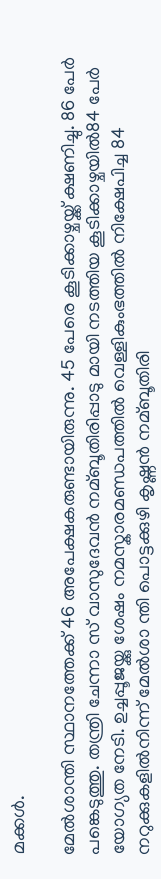മക്കള്‍.

മേല്‍ശാന്തി സ്ഥാനത്തേക്ക് 46 അപേക്ഷകരുണ്ടായിരുന്നു. 45 പേരെ കൂടിക്കാഴ്ചയ്ക്ക് ക്ഷണിച്ചു. 86 പേര്‍ പങ്കെടുത്തു. തന്ത്രി ചേന്നാ സ് വാസുദേവന്‍ നമ്ബൂതിരിപ്പാടു മായി നടത്തിയ കൂടിക്കാഴ്ചയില്‍84 പേര്‍ യോഗ്യത നേടി. ഉച്ചപ്പൂജയ്ക്കു ശേഷം നമസ്കാരമണ്ഡപത്തില്‍ വെള്ളികുംഭത്തില്‍ നിക്ഷേപിച്ച 84 നറുക്കുകളില്‍നിന്ന് മേല്‍ശാ ന്തി പൊട്ടക്കുഴി കൃഷ്ണന്‍ നമ്ബൂതിരി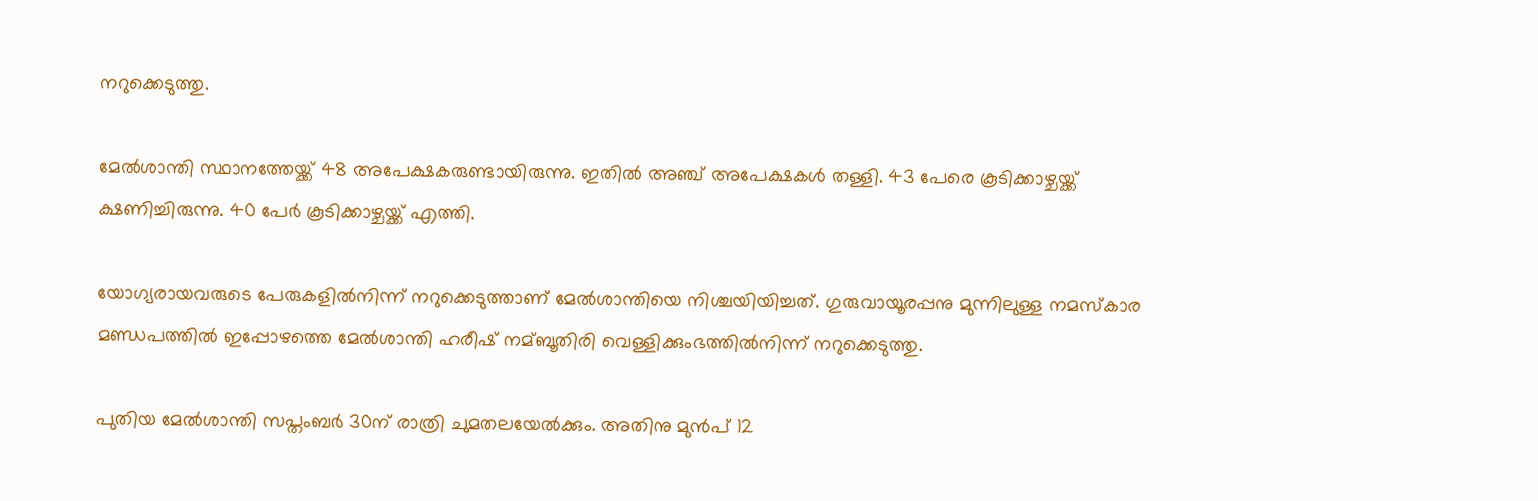നറുക്കെടുത്തു.

മേല്‍ശാന്തി സ്ഥാനത്തേയ്ക്ക് 48 അപേക്ഷകരുണ്ടായിരുന്നു. ഇതില്‍ അഞ്ച് അപേക്ഷകള്‍ തള്ളി. 43 പേരെ കൂടിക്കാഴ്ചയ്ക്ക് ക്ഷണിച്ചിരുന്നു. 40 പേര്‍ കൂടിക്കാഴ്ചയ്ക്ക് എത്തി.

യോഗ്യരായവരുടെ പേരുകളില്‍നിന്ന് നറുക്കെടുത്താണ് മേല്‍ശാന്തിയെ നിശ്ചയിയിച്ചത്. ഗുരുവായൂരപ്പനു മുന്നിലുള്ള നമസ്കാര മണ്ഡപത്തില്‍ ഇപ്പോഴത്തെ മേല്‍ശാന്തി ഹരീഷ് നമ്ബൂതിരി വെള്ളിക്കുംഭത്തില്‍നിന്ന് നറുക്കെടുത്തു.

പുതിയ മേല്‍ശാന്തി സപ്തംബര്‍ 30ന് രാത്രി ചുമതലയേല്‍ക്കും. അതിനു മുന്‍പ് 12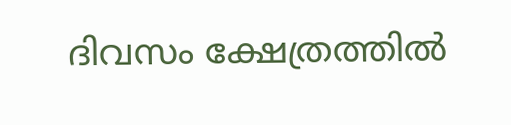ദിവസം ക്ഷേത്രത്തില്‍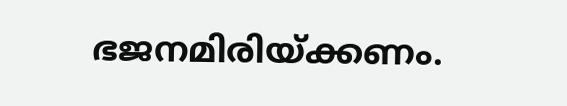ഭജനമിരിയ്ക്കണം.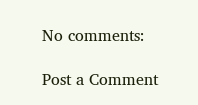No comments:

Post a Comment